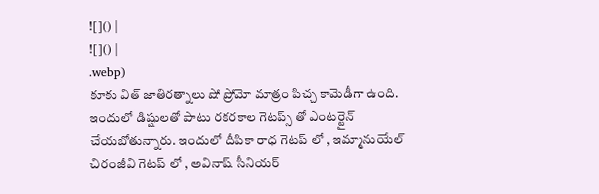![]() |
![]() |
.webp)
కూకు విత్ జాతిరత్నాలు షో ప్రోమో మాత్రం పిచ్చ కామెడీగా ఉంది. ఇందులో డిష్షులతో పాటు రకరకాల గెటప్స్ తో ఎంటర్టైన్ చేయబోతున్నారు. ఇందులో దీపికా రాధ గెటప్ లో , ఇమ్మానుయేల్ చిరంజీవి గెటప్ లో , అవినాష్ సీనియర్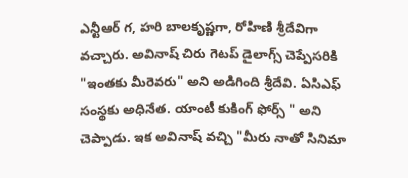ఎన్టీఆర్ గ, హరి బాలకృష్ణగా, రోహిణి శ్రీదేవిగా వచ్చారు. అవినాష్ చిరు గెటప్ డైలాగ్స్ చెప్పేసరికి "ఇంతకు మీరెవరు" అని అడిగింది శ్రీదేవి. ఏసిఎఫ్ సంస్థకు అధినేత. యాంటీ కుకింగ్ ఫోర్స్ " అని చెప్పాడు. ఇక అవినాష్ వచ్చి "మీరు నాతో సినిమా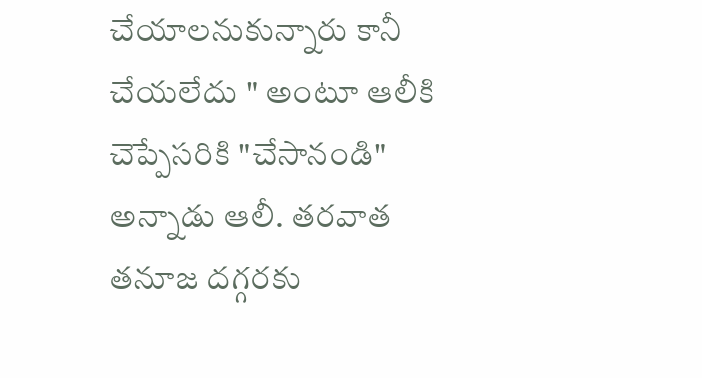చేయాలనుకున్నారు కానీ చేయలేదు " అంటూ ఆలీకి చెప్పేసరికి "చేసానండి" అన్నాడు ఆలీ. తరవాత తనూజ దగ్గరకు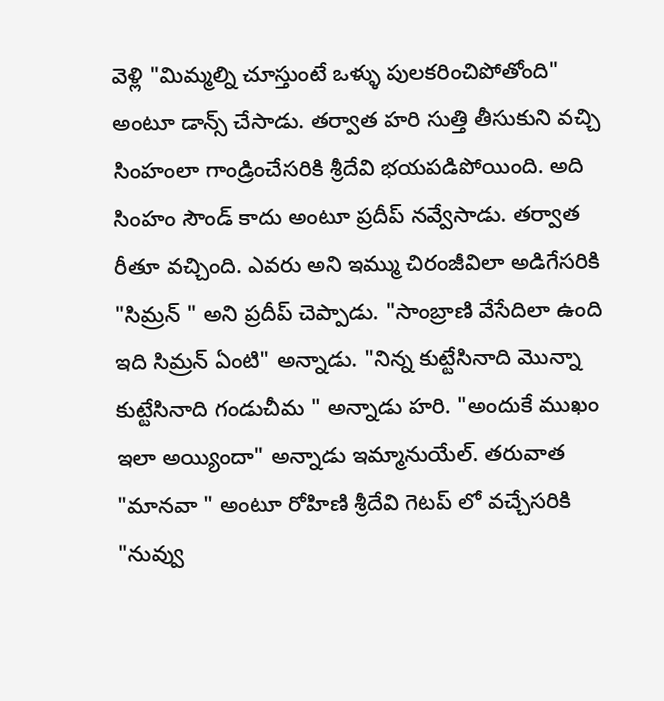వెళ్లి "మిమ్మల్ని చూస్తుంటే ఒళ్ళు పులకరించిపోతోంది" అంటూ డాన్స్ చేసాడు. తర్వాత హరి సుత్తి తీసుకుని వచ్చి సింహంలా గాండ్రించేసరికి శ్రీదేవి భయపడిపోయింది. అది సింహం సౌండ్ కాదు అంటూ ప్రదీప్ నవ్వేసాడు. తర్వాత రీతూ వచ్చింది. ఎవరు అని ఇమ్ము చిరంజీవిలా అడిగేసరికి "సిమ్రన్ " అని ప్రదీప్ చెప్పాడు. "సాంబ్రాణి వేసేదిలా ఉంది ఇది సిమ్రన్ ఏంటి" అన్నాడు. "నిన్న కుట్టేసినాది మొన్నా కుట్టేసినాది గండుచీమ " అన్నాడు హరి. "అందుకే ముఖం ఇలా అయ్యిందా" అన్నాడు ఇమ్మానుయేల్. తరువాత "మానవా " అంటూ రోహిణి శ్రీదేవి గెటప్ లో వచ్చేసరికి "నువ్వు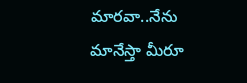మారవా..నేను మానేస్తా మీరూ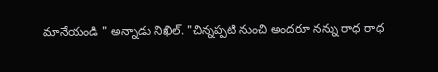మానేయండి " అన్నాడు నిఖిల్. "చిన్నప్పటి నుంచి అందరూ నన్ను రాధ రాధ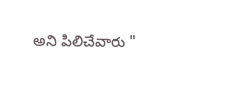అని పిలిచేవారు "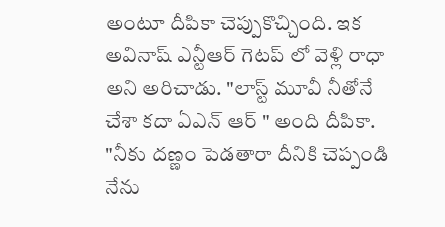అంటూ దీపికా చెప్పుకొచ్చింది. ఇక అవినాష్ ఎన్టీఆర్ గెటప్ లో వెళ్లి రాధా అని అరిచాడు. "లాస్ట్ మూవీ నీతోనే చేశా కదా ఏఎన్ ఆర్ " అంది దీపికా. "నీకు దణ్ణం పెడతారా దీనికి చెప్పండి నేను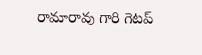రామారావు గారి గెటప్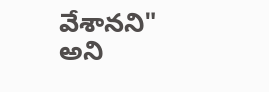వేశానని" అని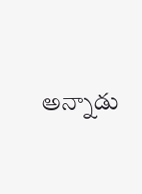అన్నాడు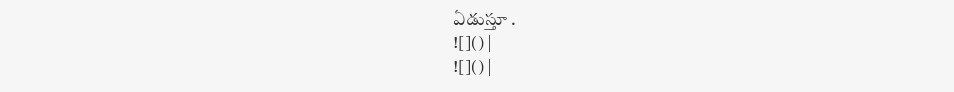ఏడుస్తూ .
![]() |
![]() |